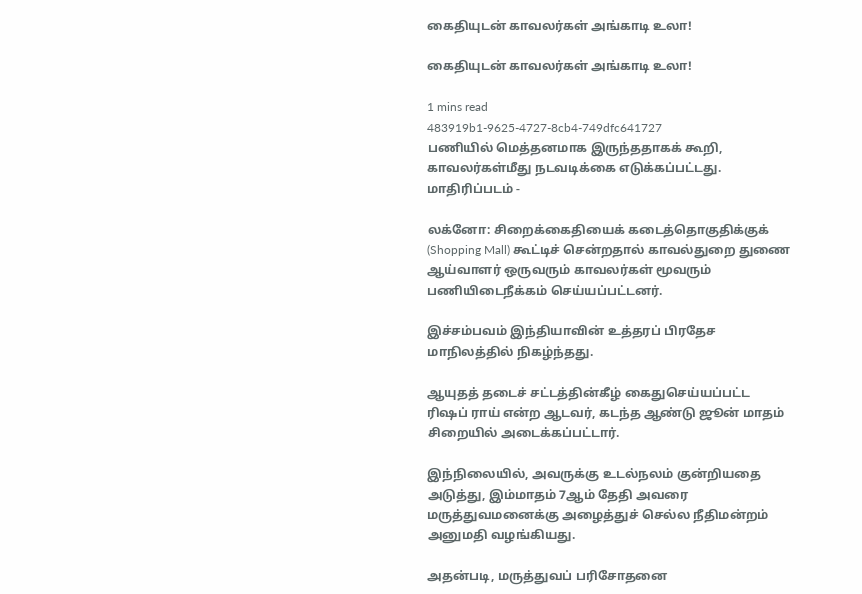கைதியுடன் காவலர்கள் அங்காடி உலா!

கைதியுடன் காவலர்கள் அங்காடி உலா!

1 mins read
483919b1-9625-4727-8cb4-749dfc641727
பணியில் மெத்தனமாக இருந்ததாகக் கூறி, காவலர்கள்மீது நடவடிக்கை எடுக்கப்பட்டது. மாதிரிப்படம் -

லக்னோ: சிறைக்கைதியைக் கடைத்தொகுதிக்குக் (Shopping Mall) கூட்டிச் சென்றதால் காவல்துறை துணை ஆய்வாளர் ஒருவரும் காவலர்கள் மூவரும் பணியிடைநீக்கம் செய்யப்பட்டனர்.

இச்சம்பவம் இந்தியாவின் உத்தரப் பிரதேச மாநிலத்தில் நிகழ்ந்தது.

ஆயுதத் தடைச் சட்டத்தின்கீழ் கைதுசெய்யப்பட்ட ரிஷப் ராய் என்ற ஆடவர், கடந்த ஆண்டு ஜூன் மாதம் சிறையில் அடைக்கப்பட்டார்.

இந்நிலையில், அவருக்கு உடல்நலம் குன்றியதை அடுத்து, இம்மாதம் 7ஆம் தேதி அவரை மருத்துவமனைக்கு அழைத்துச் செல்ல நீதிமன்றம் அனுமதி வழங்கியது.

அதன்படி, மருத்துவப் பரிசோதனை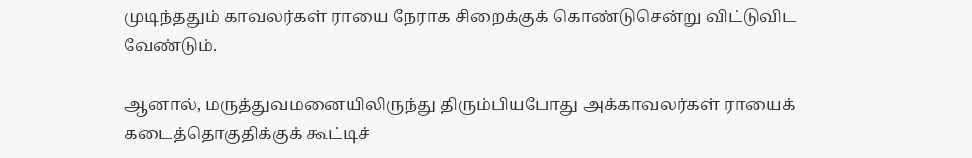முடிந்ததும் காவலர்கள் ராயை நேராக சிறைக்குக் கொண்டுசென்று விட்டுவிட வேண்டும்.

ஆனால், மருத்துவமனையிலிருந்து திரும்பியபோது அக்காவலர்கள் ராயைக் கடைத்தொகுதிக்குக் கூட்டிச்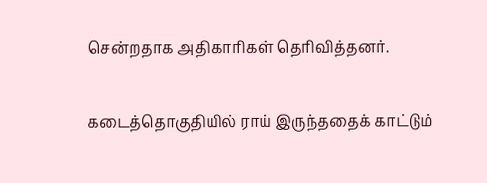சென்றதாக அதிகாரிகள் தெரிவித்தனர்.

கடைத்தொகுதியில் ராய் இருந்ததைக் காட்டும்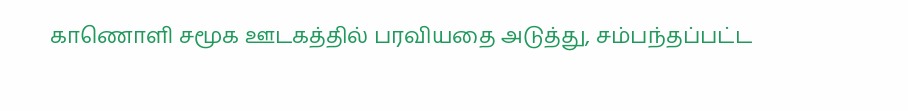காணொளி சமூக ஊடகத்தில் பரவியதை அடுத்து, சம்பந்தப்பட்ட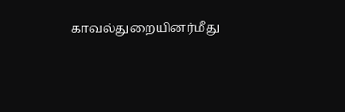காவல்துறையினர்மீது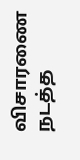விசாரணை நடத்த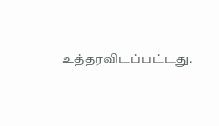உத்தரவிடப்பட்டது.